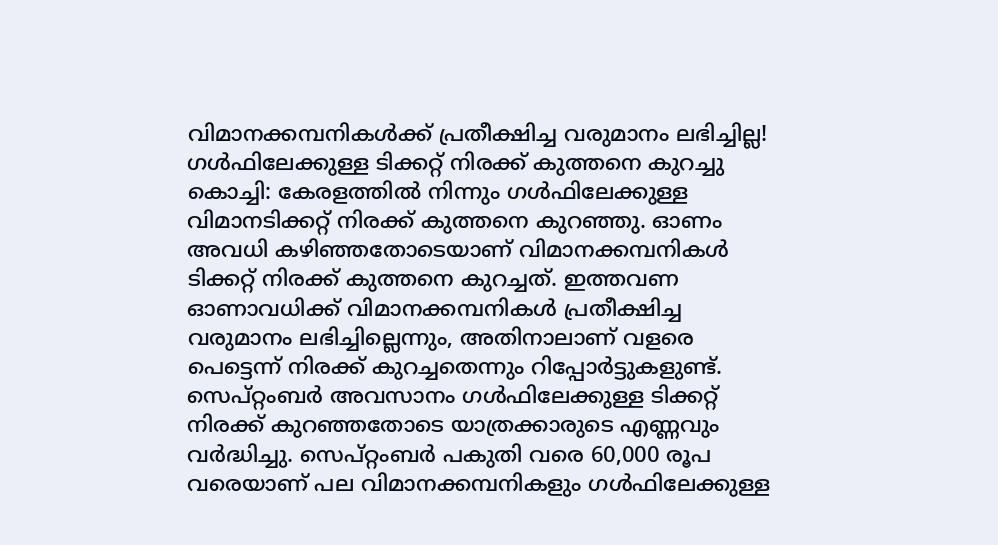വിമാനക്കമ്പനികൾക്ക് പ്രതീക്ഷിച്ച വരുമാനം ലഭിച്ചില്ല! ഗൾഫിലേക്കുള്ള ടിക്കറ്റ് നിരക്ക് കുത്തനെ കുറച്ചു
കൊച്ചി: കേരളത്തിൽ നിന്നും ഗൾഫിലേക്കുള്ള വിമാനടിക്കറ്റ് നിരക്ക് കുത്തനെ കുറഞ്ഞു. ഓണം അവധി കഴിഞ്ഞതോടെയാണ് വിമാനക്കമ്പനികൾ ടിക്കറ്റ് നിരക്ക് കുത്തനെ കുറച്ചത്. ഇത്തവണ ഓണാവധിക്ക് വിമാനക്കമ്പനികൾ പ്രതീക്ഷിച്ച വരുമാനം ലഭിച്ചില്ലെന്നും, അതിനാലാണ് വളരെ പെട്ടെന്ന് നിരക്ക് കുറച്ചതെന്നും റിപ്പോർട്ടുകളുണ്ട്.
സെപ്റ്റംബർ അവസാനം ഗൾഫിലേക്കുള്ള ടിക്കറ്റ് നിരക്ക് കുറഞ്ഞതോടെ യാത്രക്കാരുടെ എണ്ണവും വർദ്ധിച്ചു. സെപ്റ്റംബർ പകുതി വരെ 60,000 രൂപ വരെയാണ് പല വിമാനക്കമ്പനികളും ഗൾഫിലേക്കുള്ള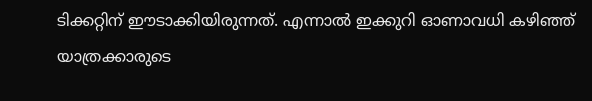ടിക്കറ്റിന് ഈടാക്കിയിരുന്നത്. എന്നാൽ ഇക്കുറി ഓണാവധി കഴിഞ്ഞ് യാത്രക്കാരുടെ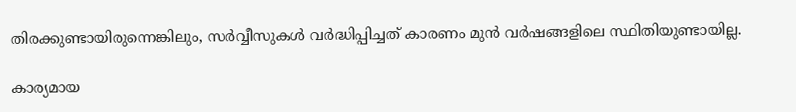തിരക്കുണ്ടായിരുന്നെങ്കിലും, സർവ്വീസുകൾ വർദ്ധിപ്പിച്ചത് കാരണം മുൻ വർഷങ്ങളിലെ സ്ഥിതിയുണ്ടായില്ല.

കാര്യമായ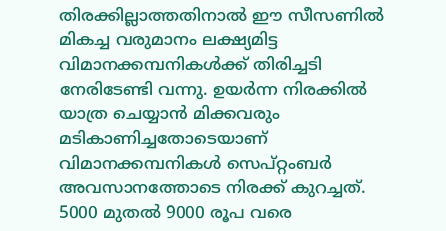തിരക്കില്ലാത്തതിനാൽ ഈ സീസണിൽ മികച്ച വരുമാനം ലക്ഷ്യമിട്ട വിമാനക്കമ്പനികൾക്ക് തിരിച്ചടി നേരിടേണ്ടി വന്നു. ഉയർന്ന നിരക്കിൽ യാത്ര ചെയ്യാൻ മിക്കവരും മടികാണിച്ചതോടെയാണ് വിമാനക്കമ്പനികൾ സെപ്റ്റംബർ അവസാനത്തോടെ നിരക്ക് കുറച്ചത്. 5000 മുതൽ 9000 രൂപ വരെ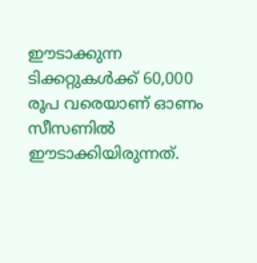ഈടാക്കുന്ന ടിക്കറ്റുകൾക്ക് 60,000 രൂപ വരെയാണ് ഓണം സീസണിൽ ഈടാക്കിയിരുന്നത്.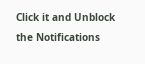Click it and Unblock the Notifications